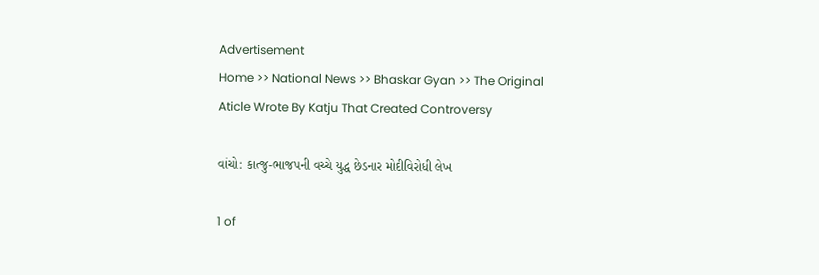Advertisement
Home >> National News >> Bhaskar Gyan >> The Original Aticle Wrote By Katju That Created Controversy

વાંચો: કાત્જુ-ભાજપની વચ્ચે યુદ્ધ છેડનાર મોદીવિરોધી લેખ

1 of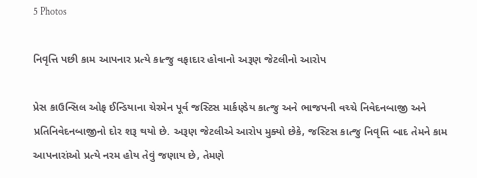5 Photos

નિવૃત્તિ પછી કામ આપનાર પ્રત્યે કાત્જુ વફાદાર હોવાનો અરૂણ જેટલીનો આરોપ

પ્રેસ કાઉન્સિલ ઓફ ઈન્ડિયાના ચેરમેન પૂર્વ જસ્ટિસ માર્કણ્ડેય કાત્જુ અને ભાજપની વચ્ચે નિવેદનબાજી અને પ્રતિનિવેદનબાજીનો દોર શરૂ થયો છે. અરૂણ જેટલીએ આરોપ મુક્યો છેકે, જસ્ટિસ કાત્જુ નિવૃત્તિ બાદ તેમને કામ આપનારાંઓ પ્રત્યે નરમ હોય તેવું જણાય છે, તેમણે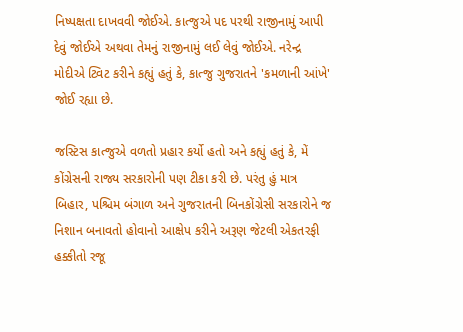નિષ્પક્ષતા દાખવવી જોઈએ. કાત્જુએ પદ પરથી રાજીનામું આપી દેવું જોઈએ અથવા તેમનું રાજીનામું લઈ લેવું જોઈએ. નરેન્દ્ર મોદીએ ટ્વિટ કરીને કહ્યું હતું કે, કાત્જુ ગુજરાતને 'કમળાની આંખે' જોઈ રહ્યા છે.

જસ્ટિસ કાત્જુએ વળતો પ્રહાર કર્યો હતો અને કહ્યું હતું કે, મેં કોંગ્રેસની રાજ્ય સરકારોની પણ ટીકા કરી છે. પરંતુ હું માત્ર બિહાર, પશ્ચિમ બંગાળ અને ગુજરાતની બિનકોંગ્રેસી સરકારોને જ નિશાન બનાવતો હોવાનો આક્ષેપ કરીને અરૂણ જેટલી એકતરફી હક્કીતો રજૂ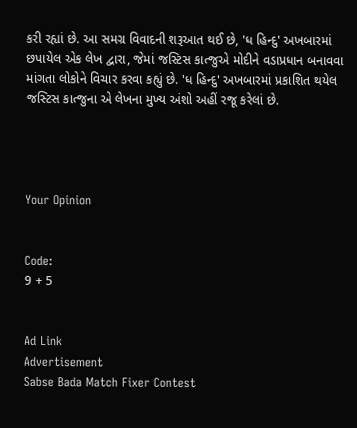કરી રહ્યાં છે. આ સમગ્ર વિવાદની શરૂઆત થઈ છે, 'ધ હિન્દુ' અખબારમાં છપાયેલ એક લેખ દ્વારા, જેમાં જસ્ટિસ કાત્જુએ મોદીને વડાપ્રધાન બનાવવા માંગતા લોકોને વિચાર કરવા કહ્યું છે. 'ધ હિન્દુ' અખબારમાં પ્રકાશિત થયેલ જસ્ટિસ કાત્જુના એ લેખના મુખ્ય અંશો અહીં રજૂ કરેલાં છે.




Your Opinion


Code:
9 + 5


Ad Link
Advertisement
Sabse Bada Match Fixer Contest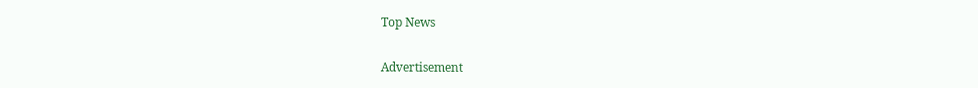Top News


Advertisement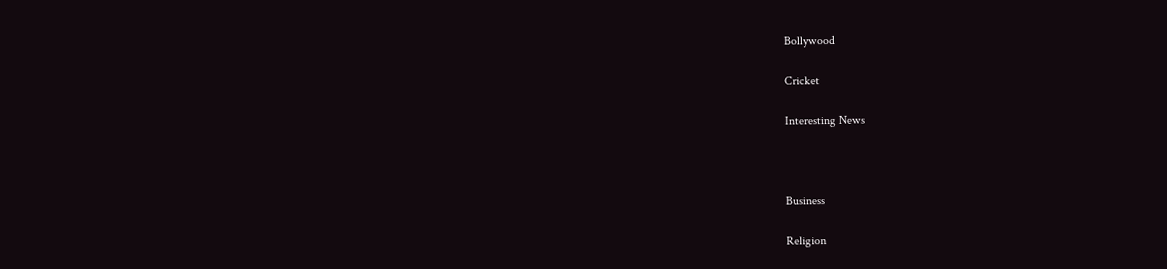Bollywood

Cricket

Interesting News



Business

Religion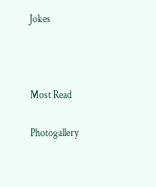Jokes



Most Read

Photogallery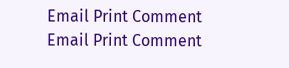Email Print Comment
Email Print Comment